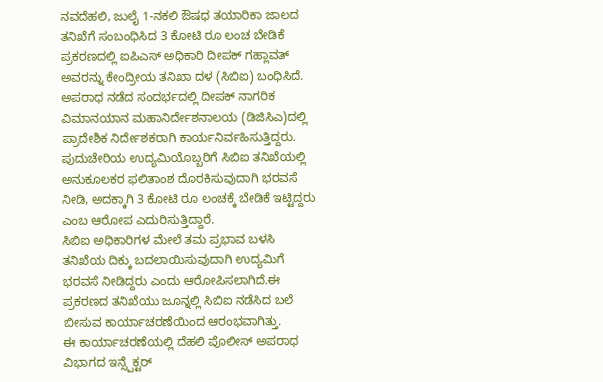ನವದೆಹಲಿ, ಜುಲೈ 1-ನಕಲಿ ಔಷಧ ತಯಾರಿಕಾ ಜಾಲದ ತನಿಖೆಗೆ ಸಂಬಂಧಿಸಿದ 3 ಕೋಟಿ ರೂ ಲಂಚ ಬೇಡಿಕೆ ಪ್ರಕರಣದಲ್ಲಿ ಐಪಿಎಸ್ ಅಧಿಕಾರಿ ದೀಪಕ್ ಗಹ್ಲಾವತ್ ಅವರನ್ನು ಕೇಂದ್ರೀಯ ತನಿಖಾ ದಳ (ಸಿಬಿಐ) ಬಂಧಿಸಿದೆ.
ಅಪರಾಧ ನಡೆದ ಸಂದರ್ಭದಲ್ಲಿ ದೀಪಕ್ ನಾಗರಿಕ ವಿಮಾನಯಾನ ಮಹಾನಿರ್ದೇಶನಾಲಯ (ಡಿಜಿಸಿಎ)ದಲ್ಲಿ ಪ್ರಾದೇಶಿಕ ನಿರ್ದೇಶಕರಾಗಿ ಕಾರ್ಯನಿರ್ವಹಿಸುತ್ತಿದ್ದರು. ಪುದುಚೇರಿಯ ಉದ್ಯಮಿಯೊಬ್ಬರಿಗೆ ಸಿಬಿಐ ತನಿಖೆಯಲ್ಲಿ ಅನುಕೂಲಕರ ಫಲಿತಾಂಶ ದೊರಕಿಸುವುದಾಗಿ ಭರವಸೆ ನೀಡಿ, ಅದಕ್ಕಾಗಿ 3 ಕೋಟಿ ರೂ ಲಂಚಕ್ಕೆ ಬೇಡಿಕೆ ಇಟ್ಟಿದ್ದರು ಎಂಬ ಆರೋಪ ಎದುರಿಸುತ್ತಿದ್ದಾರೆ.
ಸಿಬಿಐ ಅಧಿಕಾರಿಗಳ ಮೇಲೆ ತಮ ಪ್ರಭಾವ ಬಳಸಿ ತನಿಖೆಯ ದಿಕ್ಕು ಬದಲಾಯಿಸುವುದಾಗಿ ಉದ್ಯಮಿಗೆ ಭರವಸೆ ನೀಡಿದ್ದರು ಎಂದು ಆರೋಪಿಸಲಾಗಿದೆ.ಈ ಪ್ರಕರಣದ ತನಿಖೆಯು ಜೂನ್ನಲ್ಲಿ ಸಿಬಿಐ ನಡೆಸಿದ ಬಲೆ ಬೀಸುವ ಕಾರ್ಯಾಚರಣೆಯಿಂದ ಆರಂಭವಾಗಿತ್ತು.
ಈ ಕಾರ್ಯಾಚರಣೆಯಲ್ಲಿ ದೆಹಲಿ ಪೊಲೀಸ್ ಅಪರಾಧ ವಿಭಾಗದ ಇನ್ಸ್ಪೆಕ್ಟರ್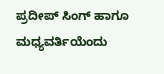ಪ್ರದೀಪ್ ಸಿಂಗ್ ಹಾಗೂ ಮಧ್ಯವರ್ತಿಯೆಂದು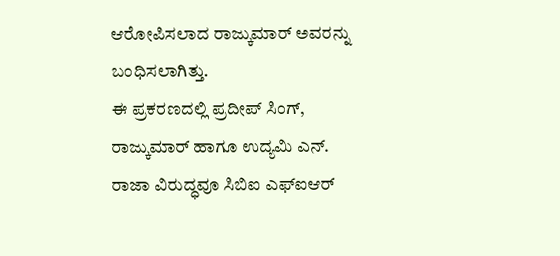ಆರೋಪಿಸಲಾದ ರಾಜ್ಕುಮಾರ್ ಅವರನ್ನು ಬಂಧಿಸಲಾಗಿತ್ತು.
ಈ ಪ್ರಕರಣದಲ್ಲಿ ಪ್ರದೀಪ್ ಸಿಂಗ್, ರಾಜ್ಕುಮಾರ್ ಹಾಗೂ ಉದ್ಯಮಿ ಎನ್. ರಾಜಾ ವಿರುದ್ಧವೂ ಸಿಬಿಐ ಎಫ್ಐಆರ್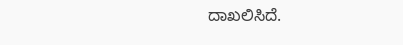ದಾಖಲಿಸಿದೆ.